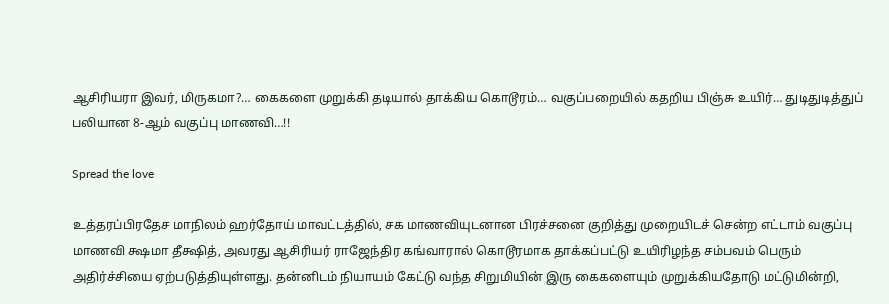ஆசிரியரா இவர், மிருகமா?… கைகளை முறுக்கி தடியால் தாக்கிய கொடூரம்… வகுப்பறையில் கதறிய பிஞ்சு உயிர்… துடிதுடித்துப் பலியான 8-ஆம் வகுப்பு மாணவி…!!

Spread the love

உத்தரப்பிரதேச மாநிலம் ஹர்தோய் மாவட்டத்தில், சக மாணவியுடனான பிரச்சனை குறித்து முறையிடச் சென்ற எட்டாம் வகுப்பு மாணவி க்ஷமா தீக்ஷித், அவரது ஆசிரியர் ராஜேந்திர கங்வாரால் கொடூரமாக தாக்கப்பட்டு உயிரிழந்த சம்பவம் பெரும் அதிர்ச்சியை ஏற்படுத்தியுள்ளது. தன்னிடம் நியாயம் கேட்டு வந்த சிறுமியின் இரு கைகளையும் முறுக்கியதோடு மட்டுமின்றி,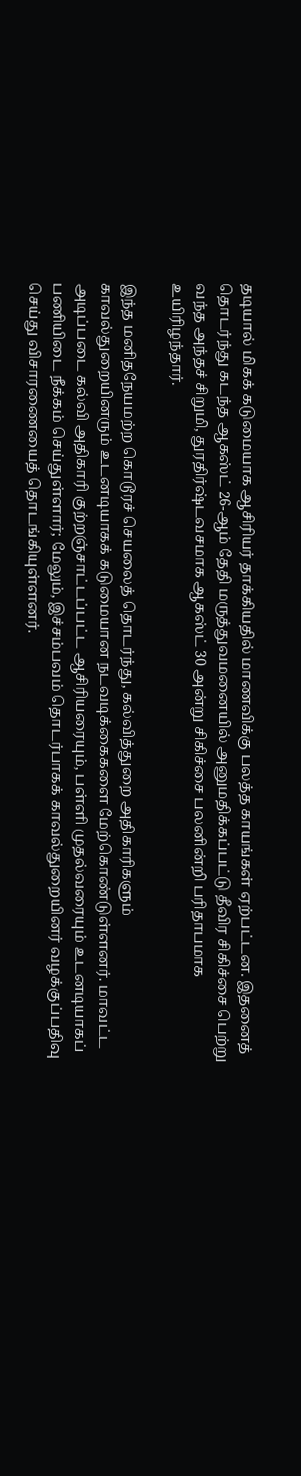தடியால் மிகக் கடுமையாக ஆசிரியர் தாக்கியதில் மாணவிக்கு பலத்த காயங்கள் ஏற்பட்டன. இதனைத் தொடர்ந்து கடந்த ஆகஸ்ட் 26-ஆம் தேதி மருத்துவமனையில் அனுமதிக்கப்பட்டு தீவிர சிகிச்சை பெற்று வந்த அந்தச் சிறுமி, துரதிர்ஷ்டவசமாக ஆகஸ்ட் 30 அன்று சிகிச்சை பலனின்றி பரிதாபமாக உயிரிழந்தார்.

இந்த மனிதநேயமற்ற கொடூரச் செயலைத் தொடர்ந்து, கல்வித்துறை அதிகாரிகளும் காவல்துறையினரும் உடனடியாகக் கடுமையான நடவடிக்கைகளை மேற்கொண்டுள்ளனர். மாவட்ட அடிப்படை கல்வி அதிகாரி குற்றஞ்சாட்டப்பட்ட ஆசிரியரையும், பள்ளி முதல்வரையும் உடனடியாகப் பணியிடை நீக்கம் செய்துள்ளார்; மேலும், இச்சம்பவம் தொடர்பாகக் காவல்துறையினர் வழக்குப்பதிவு செய்து விசாரணையைத் தொடங்கியுள்ளனர்.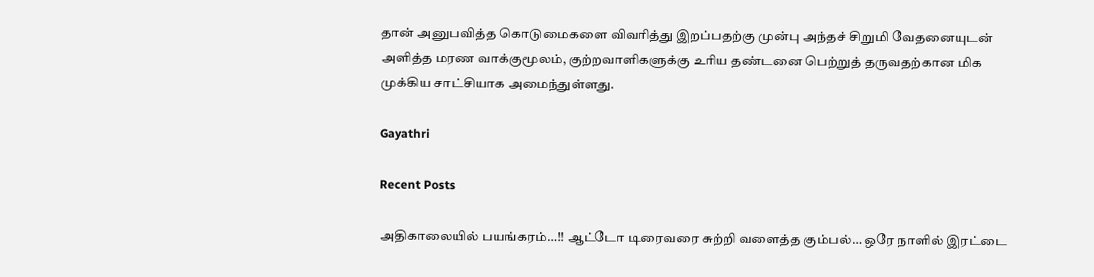தான் அனுபவித்த கொடுமைகளை விவரித்து இறப்பதற்கு முன்பு அந்தச் சிறுமி வேதனையுடன் அளித்த மரண வாக்குமூலம், குற்றவாளிகளுக்கு உரிய தண்டனை பெற்றுத் தருவதற்கான மிக முக்கிய சாட்சியாக அமைந்துள்ளது.

Gayathri

Recent Posts

அதிகாலையில் பயங்கரம்…!! ஆட்டோ டிரைவரை சுற்றி வளைத்த கும்பல்… ஒரே நாளில் இரட்டை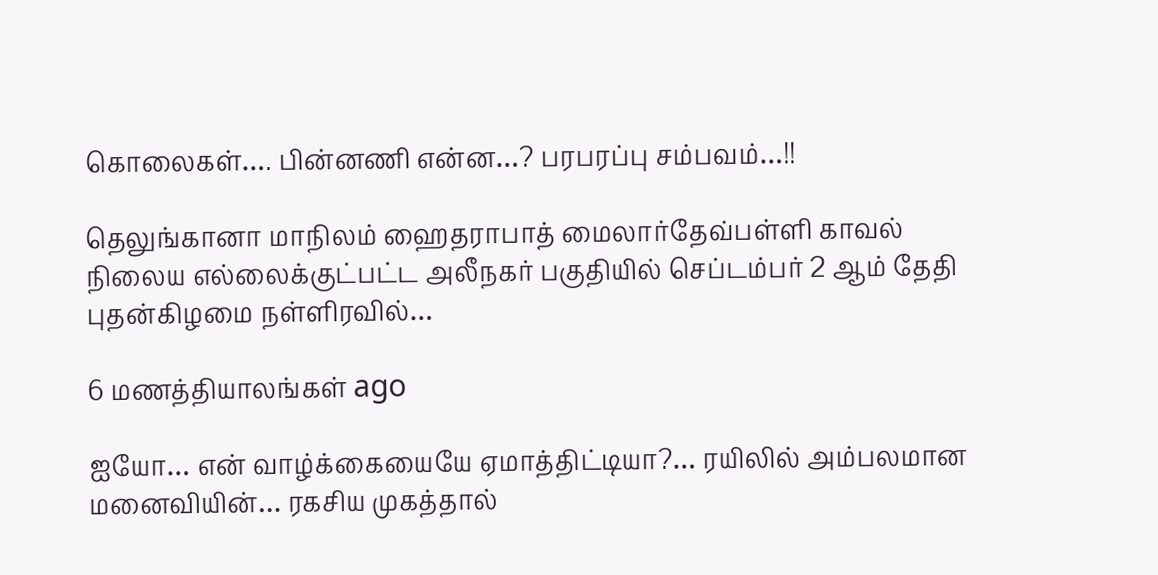கொலைகள்…. பின்னணி என்ன…? பரபரப்பு சம்பவம்…!!

தெலுங்கானா மாநிலம் ஹைதராபாத் மைலார்தேவ்பள்ளி காவல் நிலைய எல்லைக்குட்பட்ட அலீநகர் பகுதியில் செப்டம்பர் 2 ஆம் தேதி புதன்கிழமை நள்ளிரவில்…

6 மணத்தியாலங்கள் ago

ஐயோ… என் வாழ்க்கையையே ஏமாத்திட்டியா?… ரயிலில் அம்பலமான மனைவியின்… ரகசிய முகத்தால்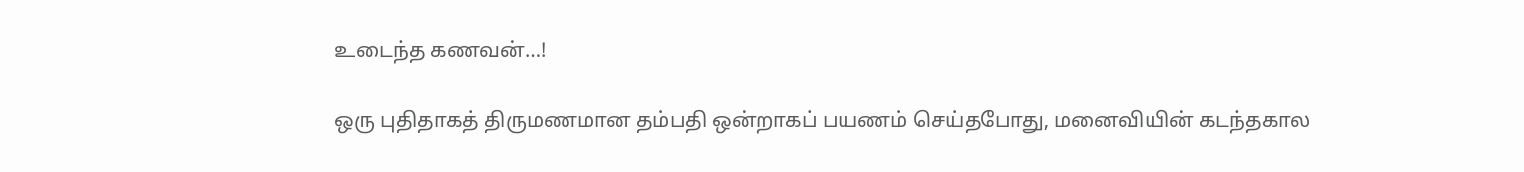உடைந்த கணவன்…!

ஒரு புதிதாகத் திருமணமான தம்பதி ஒன்றாகப் பயணம் செய்தபோது, மனைவியின் கடந்தகால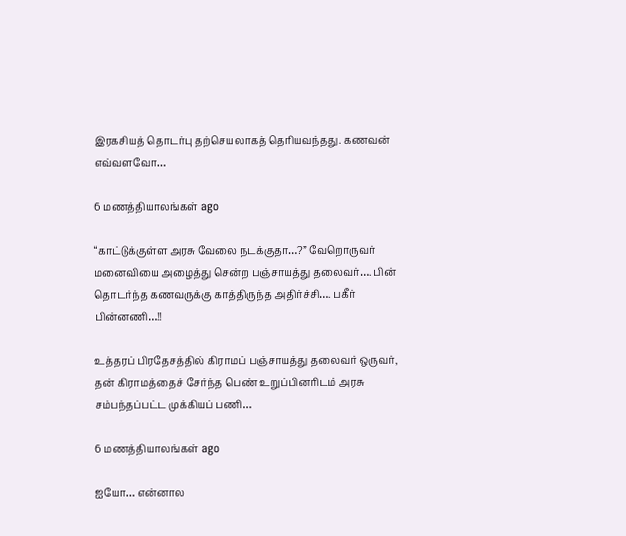இரகசியத் தொடர்பு தற்செயலாகத் தெரியவந்தது. கணவன் எவ்வளவோ…

6 மணத்தியாலங்கள் ago

“காட்டுக்குள்ள அரசு வேலை நடக்குதா…?” வேறொருவர் மனைவியை அழைத்து சென்ற பஞ்சாயத்து தலைவர்…. பின் தொடர்ந்த கணவருக்கு காத்திருந்த அதிர்ச்சி…. பகீர் பின்னணி…!!

உத்தரப் பிரதேசத்தில் கிராமப் பஞ்சாயத்து தலைவர் ஒருவர், தன் கிராமத்தைச் சேர்ந்த பெண் உறுப்பினரிடம் அரசு சம்பந்தப்பட்ட முக்கியப் பணி…

6 மணத்தியாலங்கள் ago

ஐயோ… என்னால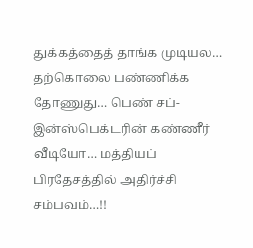துக்கத்தைத் தாங்க முடியல… தற்கொலை பண்ணிக்க தோணுது… பெண் சப்-இன்ஸ்பெக்டரின் கண்ணீர் வீடியோ… மத்தியப் பிரதேசத்தில் அதிர்ச்சி சம்பவம்…!!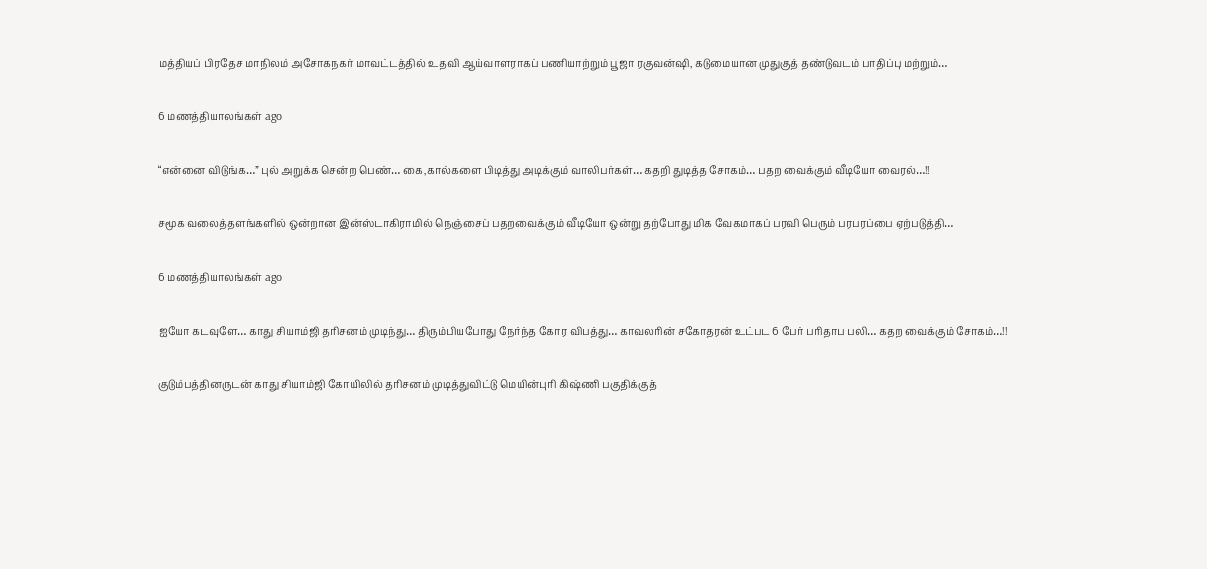மத்தியப் பிரதேச மாநிலம் அசோகநகர் மாவட்டத்தில் உதவி ஆய்வாளராகப் பணியாற்றும் பூஜா ரகுவன்ஷி, கடுமையான முதுகுத் தண்டுவடம் பாதிப்பு மற்றும்…

6 மணத்தியாலங்கள் ago

“என்னை விடுங்க…” புல் அறுக்க சென்ற பெண்… கை,கால்களை பிடித்து அடிக்கும் வாலிபர்கள்… கதறி துடித்த சோகம்… பதற வைக்கும் வீடியோ வைரல்…!!

சமூக வலைத்தளங்களில் ஒன்றான இன்ஸ்டாகிராமில் நெஞ்சைப் பதறவைக்கும் வீடியோ ஒன்று தற்போது மிக வேகமாகப் பரவி பெரும் பரபரப்பை ஏற்படுத்தி…

6 மணத்தியாலங்கள் ago

ஐயோ கடவுளே… காது சியாம்ஜி தரிசனம் முடிந்து… திரும்பியபோது நேர்ந்த கோர விபத்து… காவலரின் சகோதரன் உட்பட 6 பேர் பரிதாப பலி… கதற வைக்கும் சோகம்…!!

குடும்பத்தினருடன் காது சியாம்ஜி கோயிலில் தரிசனம் முடித்துவிட்டு மெயின்புரி கிஷ்ணி பகுதிக்குத்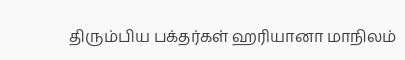திரும்பிய பக்தர்கள் ஹரியானா மாநிலம்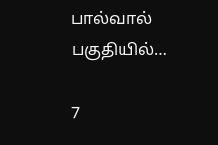பால்வால் பகுதியில்…

7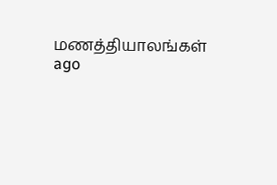மணத்தியாலங்கள் ago